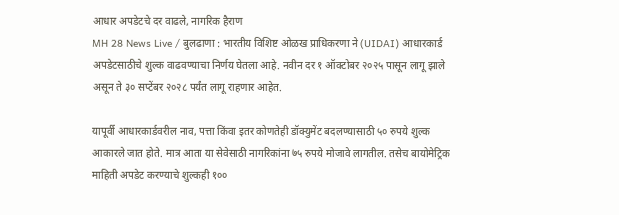आधार अपडेटचे दर वाढले, नागरिक हैराण
MH 28 News Live / बुलढाणा : भारतीय विशिष्ट ओळख प्राधिकरणा ने (UIDAI) आधारकार्ड अपडेटसाठीचे शुल्क वाढवण्याचा निर्णय घेतला आहे. नवीन दर १ ऑक्टोबर २०२५ पासून लागू झाले असून ते ३० सप्टेंबर २०२८ पर्यंत लागू राहणार आहेत.

यापूर्वी आधारकार्डवरील नाव, पत्ता किंवा इतर कोणतेही डॉक्युमेंट बदलण्यासाठी ५० रुपये शुल्क आकारले जात होते. मात्र आता या सेवेसाठी नागरिकांना ७५ रुपये मोजावे लागतील. तसेच बायोमेट्रिक माहिती अपडेट करण्याचे शुल्कही १००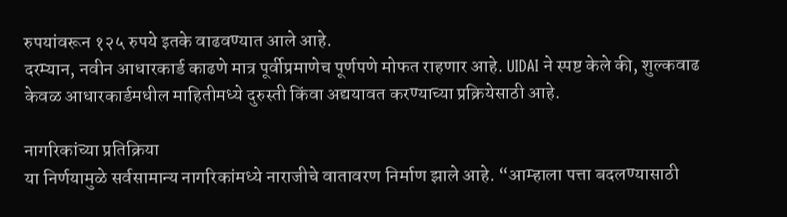रुपयांवरून १२५ रुपये इतके वाढवण्यात आले आहे.
दरम्यान, नवीन आधारकार्ड काढणे मात्र पूर्वीप्रमाणेच पूर्णपणे मोफत राहणार आहे. UIDAI ने स्पष्ट केले की, शुल्कवाढ केवळ आधारकार्डमधील माहितीमध्ये दुरुस्ती किंवा अद्ययावत करण्याच्या प्रक्रियेसाठी आहे.

नागरिकांच्या प्रतिक्रिया
या निर्णयामुळे सर्वसामान्य नागरिकांमध्ये नाराजीचे वातावरण निर्माण झाले आहे. “आम्हाला पत्ता बदलण्यासाठी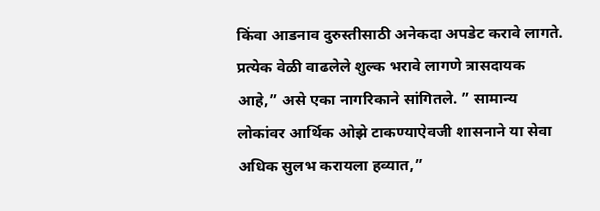किंवा आडनाव दुरुस्तीसाठी अनेकदा अपडेट करावे लागते. प्रत्येक वेळी वाढलेले शुल्क भरावे लागणे त्रासदायक आहे,” असे एका नागरिकाने सांगितले. ” सामान्य लोकांवर आर्थिक ओझे टाकण्याऐवजी शासनाने या सेवा अधिक सुलभ करायला हव्यात,”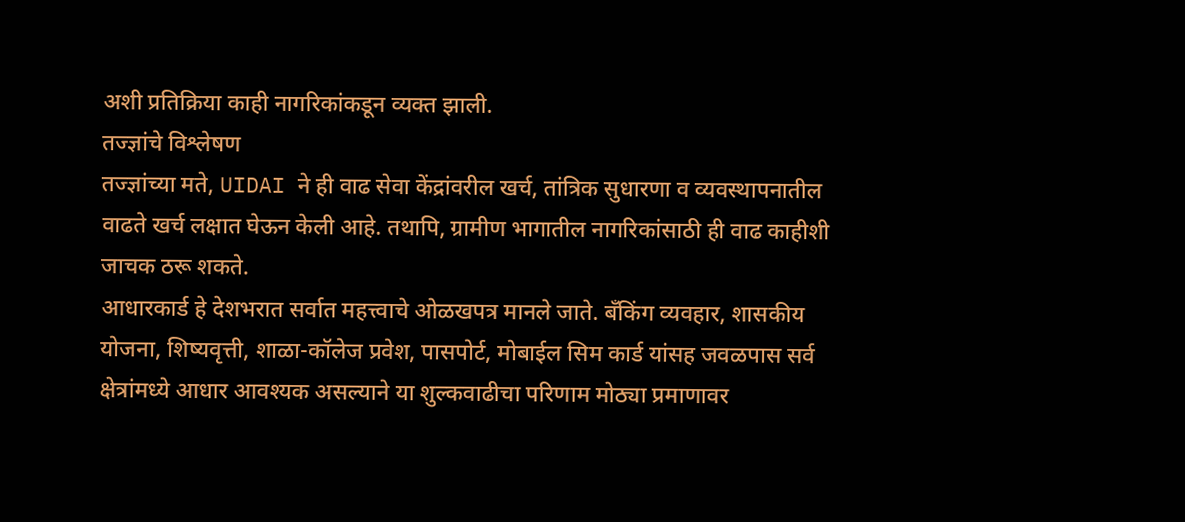अशी प्रतिक्रिया काही नागरिकांकडून व्यक्त झाली.
तज्ज्ञांचे विश्लेषण
तज्ज्ञांच्या मते, UIDAI ने ही वाढ सेवा केंद्रांवरील खर्च, तांत्रिक सुधारणा व व्यवस्थापनातील वाढते खर्च लक्षात घेऊन केली आहे. तथापि, ग्रामीण भागातील नागरिकांसाठी ही वाढ काहीशी जाचक ठरू शकते.
आधारकार्ड हे देशभरात सर्वात महत्त्वाचे ओळखपत्र मानले जाते. बँकिंग व्यवहार, शासकीय योजना, शिष्यवृत्ती, शाळा-कॉलेज प्रवेश, पासपोर्ट, मोबाईल सिम कार्ड यांसह जवळपास सर्व क्षेत्रांमध्ये आधार आवश्यक असल्याने या शुल्कवाढीचा परिणाम मोठ्या प्रमाणावर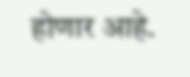होणार आहे.